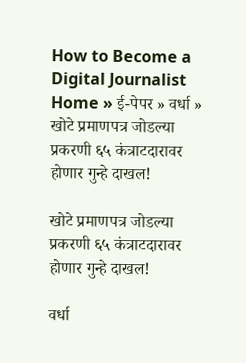How to Become a Digital Journalist
Home » ई-पेपर » वर्धा » खोटे प्रमाणपत्र जोडल्या प्रकरणी ६५ कंत्राटदारावर होणार गुन्हे दाखल!

खोटे प्रमाणपत्र जोडल्या प्रकरणी ६५ कंत्राटदारावर होणार गुन्हे दाखल!

वर्धा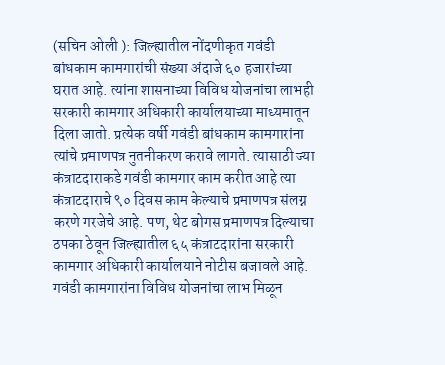(सचिन ओली ): जिल्ह्यातील नोंदणीकृत गवंडी बांधकाम कामगारांची संख्या अंदाजे ६० हजारांच्या घरात आहे. त्यांना शासनाच्या विविध योजनांचा लाभही सरकारी कामगार अधिकारी कार्यालयाच्या माध्यमातून दिला जातो. प्रत्येक वर्षी गवंडी बांधकाम कामगारांना त्यांचे प्रमाणपत्र नुतनीकरण करावे लागते. त्यासाठी ज्या कंत्राटदाराकडे गवंडी कामगार काम करीत आहे त्या कंत्राटदाराचे ९० दिवस काम केल्याचे प्रमाणपत्र संलग्न करणे गरजेचे आहे. पण, थेट बोगस प्रमाणपत्र दिल्याचा ठपका ठेवून जिल्ह्यातील ६५ कंत्राटदारांना सरकारी कामगार अधिकारी कार्यालयाने नोटीस बजावले आहे.
गवंडी कामगारांना विविध योजनांचा लाभ मिळून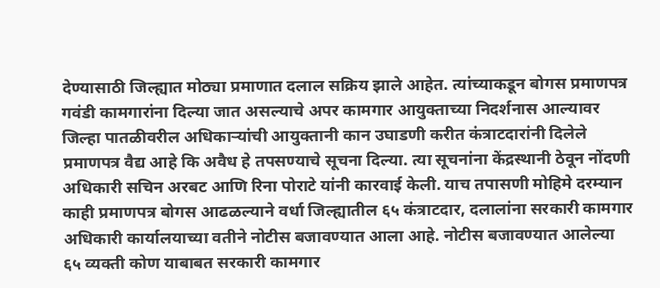देण्यासाठी जिल्ह्यात मोठ्या प्रमाणात दलाल सक्रिय झाले आहेत. त्यांच्याकडून बोगस प्रमाणपत्र गवंडी कामगारांना दिल्या जात असल्याचे अपर कामगार आयुक्ताच्या निदर्शनास आल्यावर जिल्हा पातळीवरील अधिकार्‍यांची आयुक्तानी कान उघाडणी करीत कंत्राटदारांनी दिलेले प्रमाणपत्र वैद्य आहे कि अवैध हे तपसण्याचे सूचना दिल्या. त्या सूचनांना केंद्रस्थानी ठेवून नोंदणी अधिकारी सचिन अरबट आणि रिना पोराटे यांनी कारवाई केली. याच तपासणी मोहिमे दरम्यान काही प्रमाणपत्र बोगस आढळल्याने वर्धा जिल्ह्यातील ६५ कंत्राटदार, दलालांना सरकारी कामगार अधिकारी कार्यालयाच्या वतीने नोटीस बजावण्यात आला आहे. नोटीस बजावण्यात आलेल्या ६५ व्यक्ती कोण याबाबत सरकारी कामगार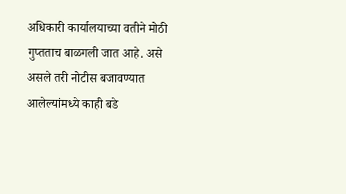अधिकारी कार्यालयाच्या वतीने मोठी गुप्तताच बाळगली जात आहे. असे असले तरी नोटीस बजावण्यात आलेल्यांमध्ये काही बडे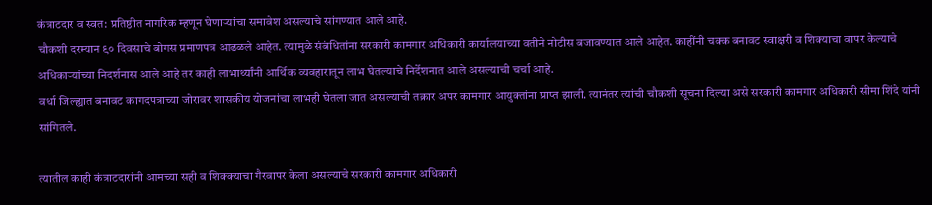कंत्राटदार व स्वत: प्रतिष्ठीत नागरिक म्हणून घेणार्‍यांचा समावेश असल्याचे सांगण्यात आले आहे.
चौकशी दरम्यान ९० दिवसाचे बोगस प्रमाणपत्र आढळले आहेत. त्यामुळे संबंधितांना सरकारी कामगार अधिकारी कार्यालयाच्या वतीने नोटीस बजावण्यात आले आहेत. काहींनी चक्क बनावट स्वाक्षरी व शिक्याचा वापर केल्याचे अधिकार्‍यांच्या निदर्शनास आले आहे तर काही लाभार्थ्यांनी आर्थिक व्यवहारातून लाभ घेतल्याचे निर्देशनात आले असल्याची चर्चा आहे.
वर्धा जिल्ह्यात बनावट कागदपत्राच्या जोरावर शासकीय योजनांचा लाभही घेतला जात असल्याची तक्रार अपर कामगार आयुक्तांना प्राप्त झाली. त्यानंतर त्यांची चौकशी सूचना दिल्या असे सरकारी कामगार अधिकारी सीमा शिंदे यांनी सांगितले.

त्यातील काही कंत्राटदारांनी आमच्या सही व शिक्क्याचा गैरवापर केला असल्याचे सरकारी कामगार अधिकारी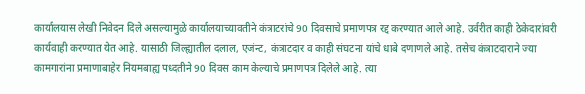कार्यालयास लेखी निवेदन दिले असल्यामुळे कार्यालयाच्यावतीने कंत्राटरांचे 90 दिवसाचे प्रमाणपत्र रद्द करण्यात आले आहे. उर्वरीत काही ठेकेदारांवरी कार्यवाही करण्यात येत आहे. यासाठी जिल्ह्यातील दलाल, एजंन्ट, कंत्राटदार व काही संघटना यांचे धाबे दणाणले आहे. तसेच कंत्राटदाराने ज्या कामगारांना प्रमाणाबाहेर नियमबाह्य पध्दतीने 90 दिवस काम केल्याचे प्रमाणपत्र दिलेले आहे. त्या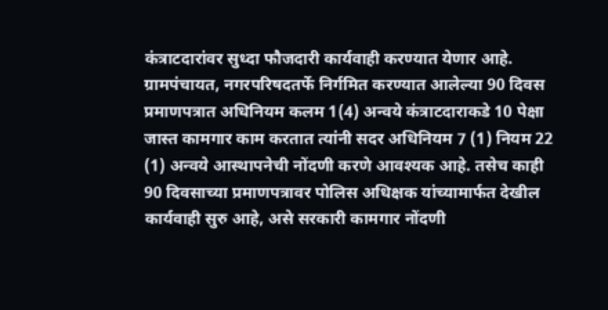कंत्राटदारांवर सुध्दा फौजदारी कार्यवाही करण्यात येणार आहे.
ग्रामपंचायत, नगरपरिषदतर्फे निर्गमित करण्यात आलेल्या 90 दिवस प्रमाणपत्रात अधिनियम कलम 1(4) अन्वये कंत्राटदाराकडे 10 पेक्षा जास्त कामगार काम करतात त्यांनी सदर अधिनियम 7 (1) नियम 22 (1) अन्वये आस्थापनेची नोंदणी करणे आवश्यक आहे. तसेच काही 90 दिवसाच्या प्रमाणपत्रावर पोलिस अधिक्षक यांच्यामार्फत देखील कार्यवाही सुरु आहे, असे सरकारी कामगार नोंदणी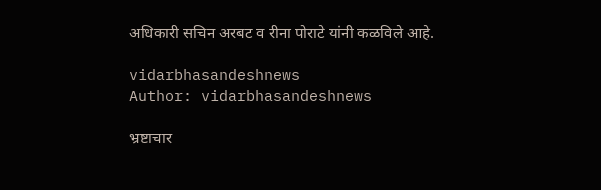अधिकारी सचिन अरबट व रीना पोराटे यांनी कळविले आहे.

vidarbhasandeshnews
Author: vidarbhasandeshnews

भ्रष्टाचार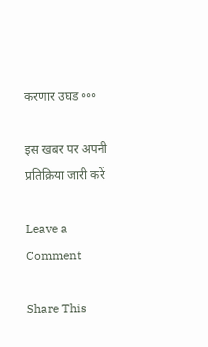करणार उघड ॰॰॰

इस खबर पर अपनी प्रतिक्रिया जारी करें

Leave a Comment

Share This